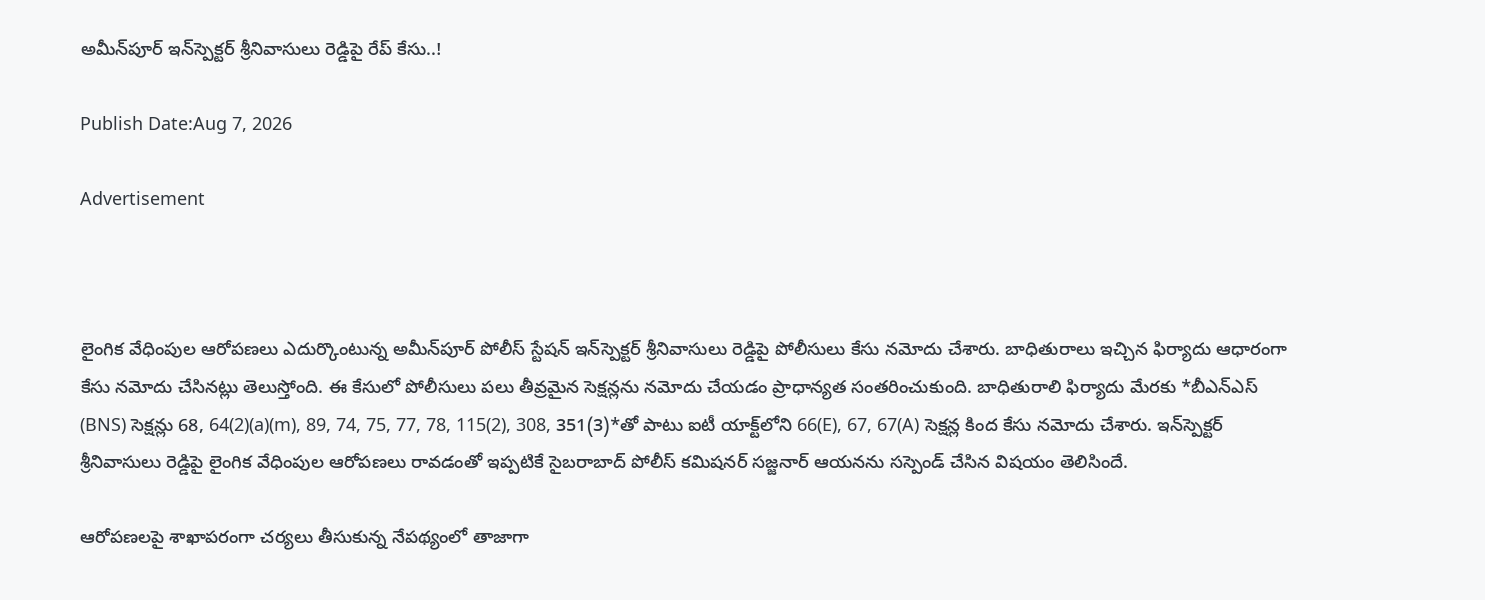అమీన్‌పూర్‌ ఇన్‌స్పెక్టర్‌ శ్రీనివాసులు రెడ్డిపై రేప్ కేసు..!

Publish Date:Aug 7, 2026

Advertisement



లైంగిక వేధింపుల ఆరోపణలు ఎదుర్కొంటున్న అమీన్‌పూర్‌ పోలీస్‌ స్టేషన్‌ ఇన్‌స్పెక్టర్‌ శ్రీనివాసులు రెడ్డిపై పోలీసులు కేసు నమోదు చేశారు. బాధితురాలు ఇచ్చిన ఫిర్యాదు ఆధారంగా కేసు నమోదు చేసినట్లు తెలుస్తోంది. ఈ కేసులో పోలీసులు పలు తీవ్రమైన సెక్షన్లను నమోదు చేయడం ప్రాధాన్యత సంతరించుకుంది. బాధితురాలి ఫిర్యాదు మేరకు *బీఎన్‌ఎస్‌ (BNS) సెక్షన్లు 68, 64(2)(a)(m), 89, 74, 75, 77, 78, 115(2), 308, 351(3)*తో పాటు ఐటీ యాక్ట్‌లోని 66(E), 67, 67(A) సెక్షన్ల కింద కేసు నమోదు చేశారు. ఇన్‌స్పెక్టర్‌ శ్రీనివాసులు రెడ్డిపై లైంగిక వేధింపుల ఆరోపణలు రావడంతో ఇప్పటికే సైబరాబాద్‌ పోలీస్‌ కమిషనర్‌ సజ్జనార్‌ ఆయనను సస్పెండ్‌ చేసిన విషయం తెలిసిందే.

ఆరోపణలపై శాఖాపరంగా చర్యలు తీసుకున్న నేపథ్యంలో తాజాగా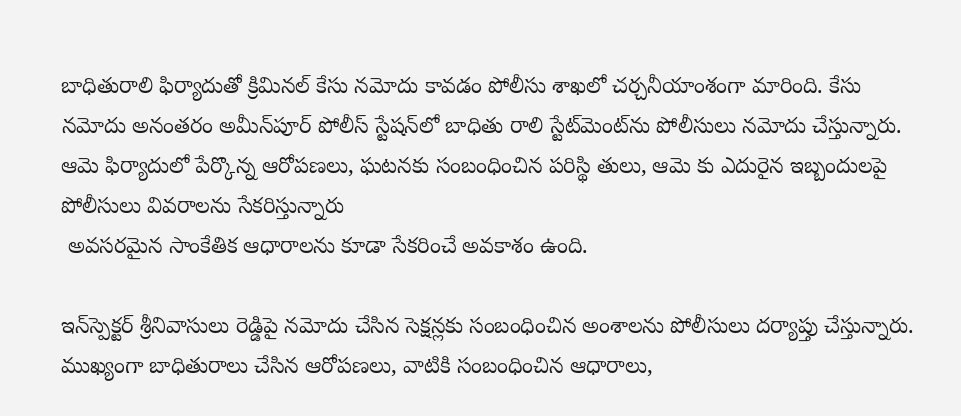బాధితురాలి ఫిర్యాదుతో క్రిమినల్‌ కేసు నమోదు కావడం పోలీసు శాఖలో చర్చనీయాంశంగా మారింది. కేసు నమోదు అనంతరం అమీన్‌పూర్‌ పోలీస్‌ స్టేషన్‌లో బాధితు రాలి స్టేట్‌మెంట్‌ను పోలీసులు నమోదు చేస్తున్నారు. ఆమె ఫిర్యాదులో పేర్కొన్న ఆరోపణలు, ఘటనకు సంబంధించిన పరిస్థి తులు, ఆమె కు ఎదురైన ఇబ్బందులపై పోలీసులు వివరాలను సేకరిస్తున్నారు
 అవసరమైన సాంకేతిక ఆధారాలను కూడా సేకరించే అవకాశం ఉంది.

ఇన్‌స్పెక్టర్‌ శ్రీనివాసులు రెడ్డిపై నమోదు చేసిన సెక్షన్లకు సంబంధించిన అంశాలను పోలీసులు దర్యాప్తు చేస్తున్నారు. ముఖ్యంగా బాధితురాలు చేసిన ఆరోపణలు, వాటికి సంబంధించిన ఆధారాలు,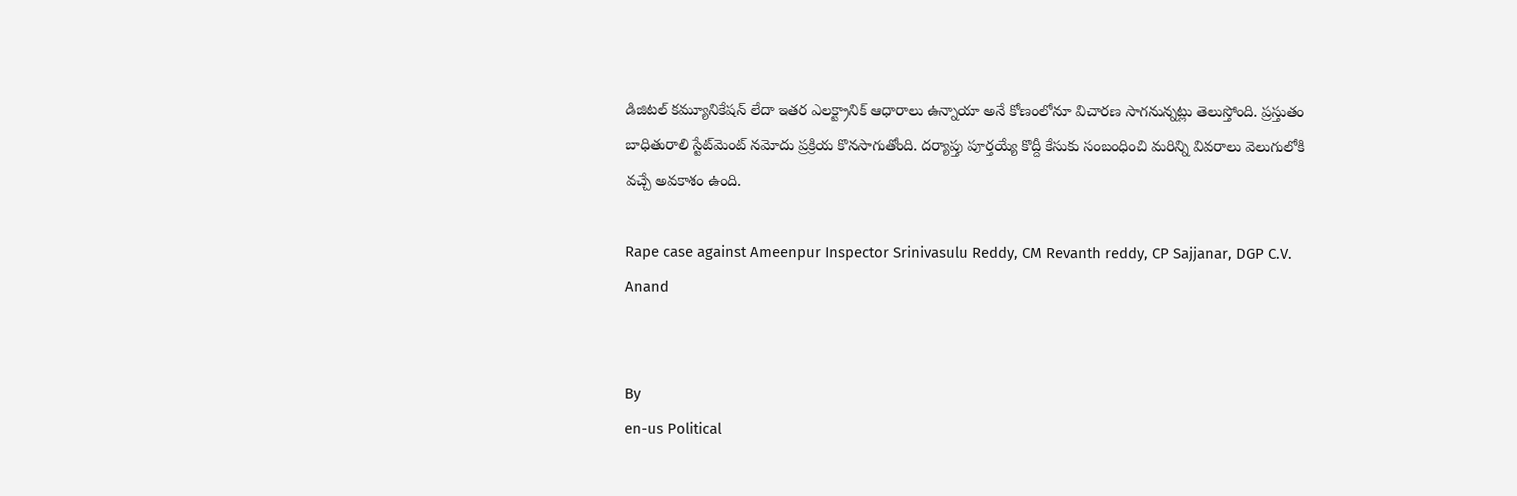డిజిటల్‌ కమ్యూనికేషన్‌ లేదా ఇతర ఎలక్ట్రానిక్‌ ఆధారాలు ఉన్నాయా అనే కోణంలోనూ విచారణ సాగనున్నట్లు తెలుస్తోంది. ప్రస్తుతం బాధితురాలి స్టేట్‌మెంట్‌ నమోదు ప్రక్రియ కొనసాగుతోంది. దర్యాప్తు పూర్తయ్యే కొద్దీ కేసుకు సంబంధించి మరిన్ని వివరాలు వెలుగులోకి వచ్చే అవకాశం ఉంది.

Rape case against Ameenpur Inspector Srinivasulu Reddy, CM Revanth reddy, CP Sajjanar, DGP C.V. Anand


By
en-us Political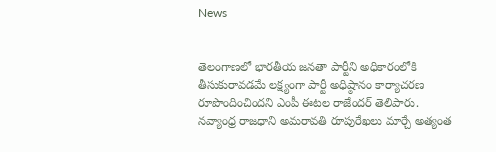News


తెలంగాణలో భారతీయ జనతా పార్టీని అధికారంలోకి తీసుకురావడమే లక్ష్యంగా పార్టీ అధిష్ఠానం కార్యాచరణ రూపొందించిందని ఎంపీ ఈటల రాజేందర్ తెలిపారు.
నవ్యాంధ్ర రాజధాని అమరావతి రూపురేఖలు మార్చే అత్యంత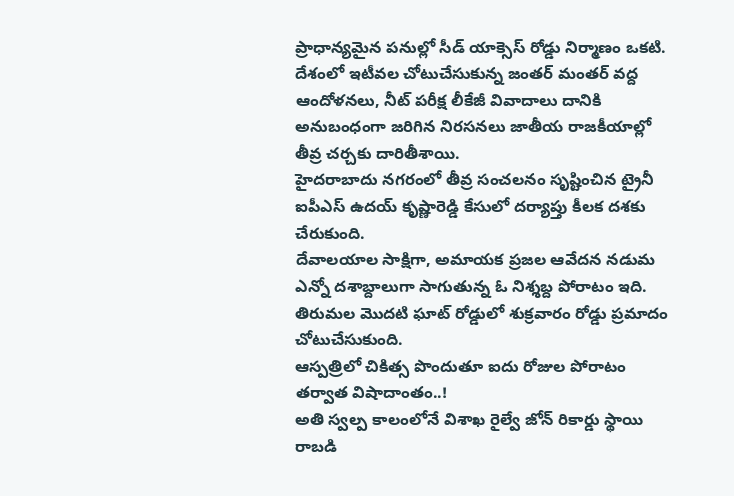ప్రాధాన్యమైన పనుల్లో సీడ్ యాక్సెస్ రోడ్డు నిర్మాణం ఒకటి.
దేశంలో ఇటీవల చోటుచేసుకున్న జంతర్ మంతర్ వద్ద ఆందోళనలు, నీట్ పరీక్ష లీకేజీ వివాదాలు దానికి అనుబంధంగా జరిగిన నిరసనలు జాతీయ రాజకీయాల్లో తీవ్ర చర్చకు దారితీశాయి.
హైదరాబాదు నగరంలో తీవ్ర సంచలనం సృష్టించిన ట్రైనీ ఐపీఎస్ ఉదయ్ కృష్ణారెడ్డి కేసులో దర్యాప్తు కీలక దశకు చేరుకుంది.
దేవాలయాల సాక్షిగా, అమాయక ప్రజల ఆవేదన నడుమ ఎన్నో దశాబ్దాలుగా సాగుతున్న ఓ నిశ్శబ్ద పోరాటం ఇది.
తిరుమల మొదటి ఘాట్‌ రోడ్డులో శుక్రవారం రోడ్డు ప్రమాదం చోటుచేసుకుంది.
ఆస్పత్రిలో చికిత్స పొందుతూ ఐదు రోజుల పోరాటం తర్వాత విషాదాంతం..!
అతి స్వల్ప కాలంలోనే విశాఖ రైల్వే జోన్ రికార్డు స్థాయి రాబడి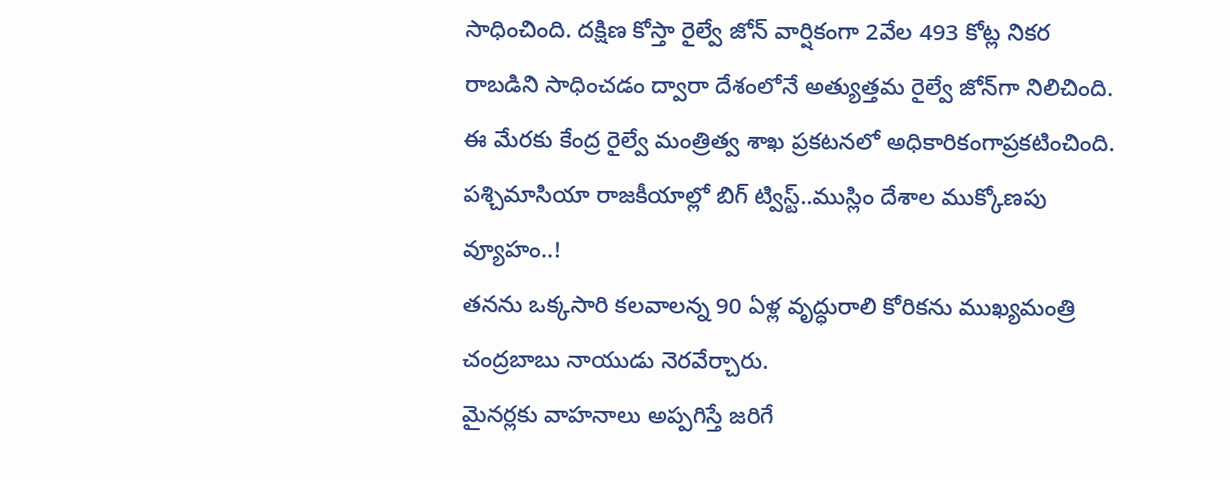సాధించింది. దక్షిణ కోస్తా రైల్వే జోన్ వార్షికంగా 2వేల 493 కోట్ల నికర రాబడిని సాధించడం ద్వారా దేశంలోనే అత్యుత్తమ రైల్వే జోన్‌గా నిలిచింది. ఈ మేరకు కేంద్ర రైల్వే మంత్రిత్వ శాఖ ప్రకటనలో అధికారికంగాప్రకటించింది.
పశ్చిమాసియా రాజకీయాల్లో బిగ్ ట్విస్ట్..ముస్లిం దేశాల ముక్కోణపు వ్యూహం..!
తనను ఒక్కసారి కలవాలన్న 90 ఏళ్ల వృద్ధురాలి కోరికను ముఖ్యమంత్రి చంద్రబాబు నాయుడు నెరవేర్చారు.
మైనర్లకు వాహనాలు అప్పగిస్తే జరిగే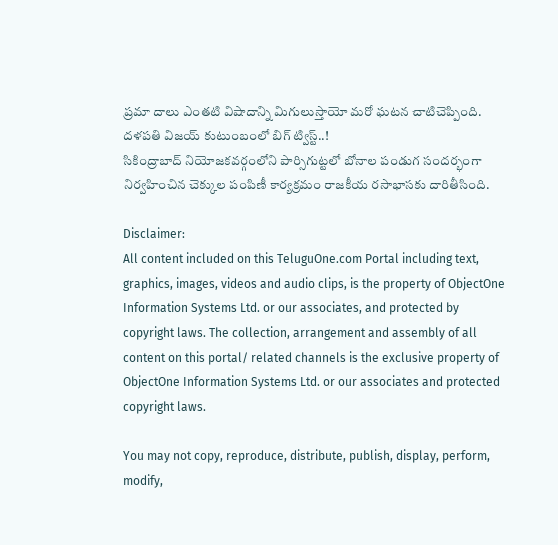ప్రమా దాలు ఎంతటి విషాదాన్ని మిగులుస్తాయో మరో ఘటన చాటిచెప్పింది.
దళపతి విజయ్ కుటుంబంలో బిగ్ ట్విస్ట్..!
సికింద్రాబాద్ నియోజకవర్గంలోని పార్సిగుట్టలో బోనాల పండుగ సందర్భంగా నిర్వహించిన చెక్కుల పంపిణీ కార్యక్రమం రాజకీయ రసాభాసకు దారితీసింది.

Disclaimer:
All content included on this TeluguOne.com Portal including text, graphics, images, videos and audio clips, is the property of ObjectOne Information Systems Ltd. or our associates, and protected by copyright laws. The collection, arrangement and assembly of all content on this portal/ related channels is the exclusive property of ObjectOne Information Systems Ltd. or our associates and protected copyright laws.

You may not copy, reproduce, distribute, publish, display, perform, modify,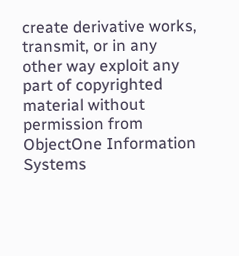create derivative works, transmit, or in any other way exploit any part of copyrighted material without permission from ObjectOne Information Systems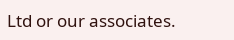Ltd or our associates.